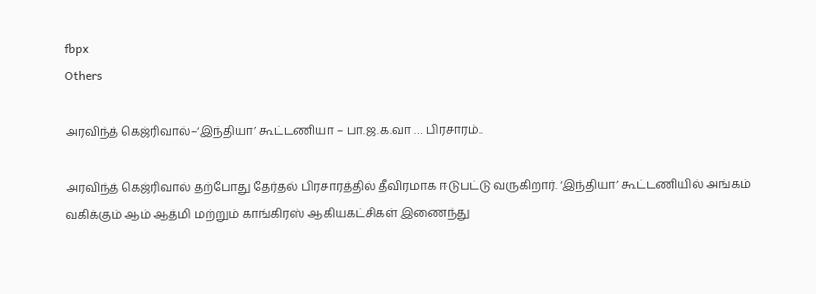fbpx
Others

அரவிந்த் கெஜ்ரிவால்–‘இந்தியா’ கூட்டணியா – பா.ஜ.க.வா … பிரசாரம்..

அரவிந்த் கெஜ்ரிவால் தற்போது தேர்தல் பிரசாரத்தில் தீவிரமாக ஈடுபட்டு வருகிறார். ‘இந்தியா’ கூட்டணியில் அங்கம் வகிக்கும் ஆம் ஆத்மி மற்றும் காங்கிரஸ் ஆகியகட்சிகள் இணைந்து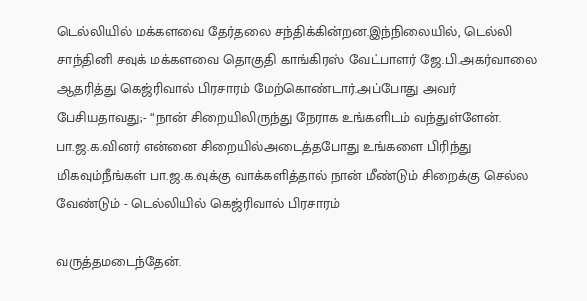டெல்லியில் மக்களவை தேர்தலை சந்திக்கின்றன.இந்நிலையில், டெல்லி சாந்தினி சவுக் மக்களவை தொகுதி காங்கிரஸ் வேட்பாளர் ஜே.பி.அகர்வாலை ஆதரித்து கெஜ்ரிவால் பிரசாரம் மேற்கொண்டார்.அப்போது அவர் பேசியதாவது;- “நான் சிறையிலிருந்து நேராக உங்களிடம் வந்துள்ளேன். பா.ஜ.க.வினர் என்னை சிறையில்அடைத்தபோது உங்களை பிரிந்து மிகவும்நீங்கள் பா.ஜ.க.வுக்கு வாக்களித்தால் நான் மீண்டும் சிறைக்கு செல்ல வேண்டும் - டெல்லியில் கெஜ்ரிவால் பிரசாரம்

வருத்தமடைந்தேன்.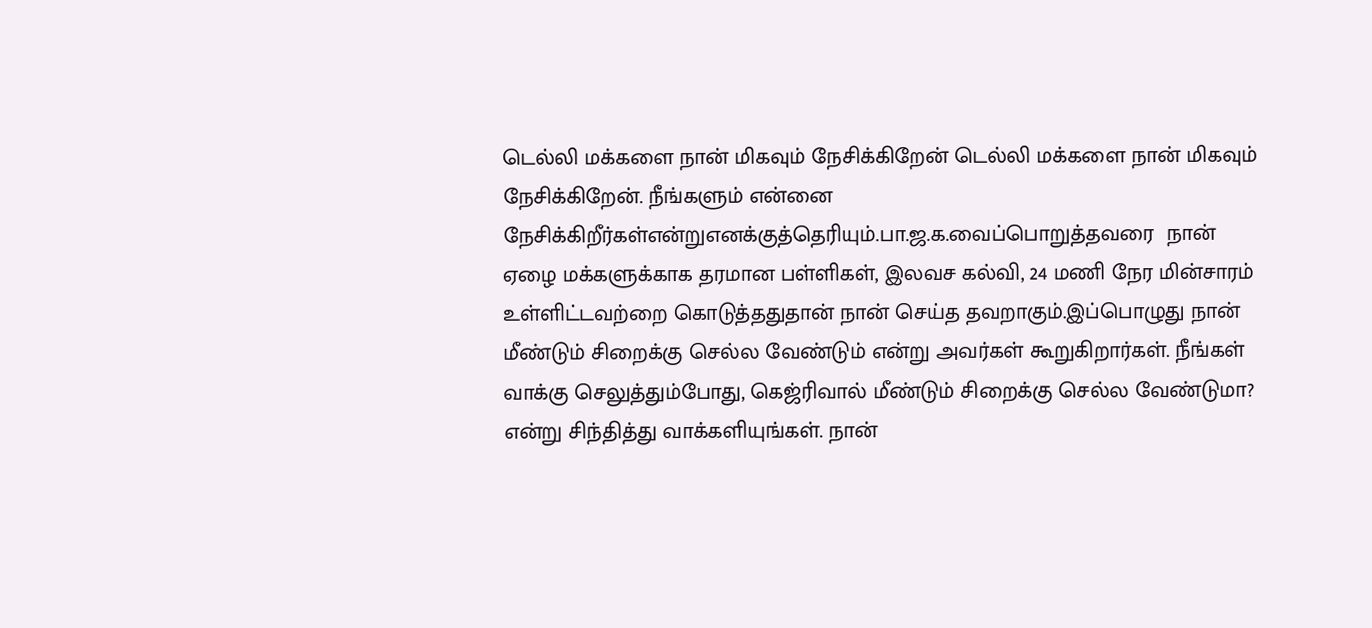டெல்லி மக்களை நான் மிகவும் நேசிக்கிறேன் டெல்லி மக்களை நான் மிகவும் நேசிக்கிறேன். நீங்களும் என்னை நேசிக்கிறீர்கள்என்றுஎனக்குத்தெரியும்.பா.ஜ.க.வைப்பொறுத்தவரை  நான் ஏழை மக்களுக்காக தரமான பள்ளிகள், இலவச கல்வி, 24 மணி நேர மின்சாரம் உள்ளிட்டவற்றை கொடுத்ததுதான் நான் செய்த தவறாகும்.இப்பொழுது நான் மீண்டும் சிறைக்கு செல்ல வேண்டும் என்று அவர்கள் கூறுகிறார்கள். நீங்கள் வாக்கு செலுத்தும்போது, கெஜ்ரிவால் மீண்டும் சிறைக்கு செல்ல வேண்டுமா? என்று சிந்தித்து வாக்களியுங்கள். நான்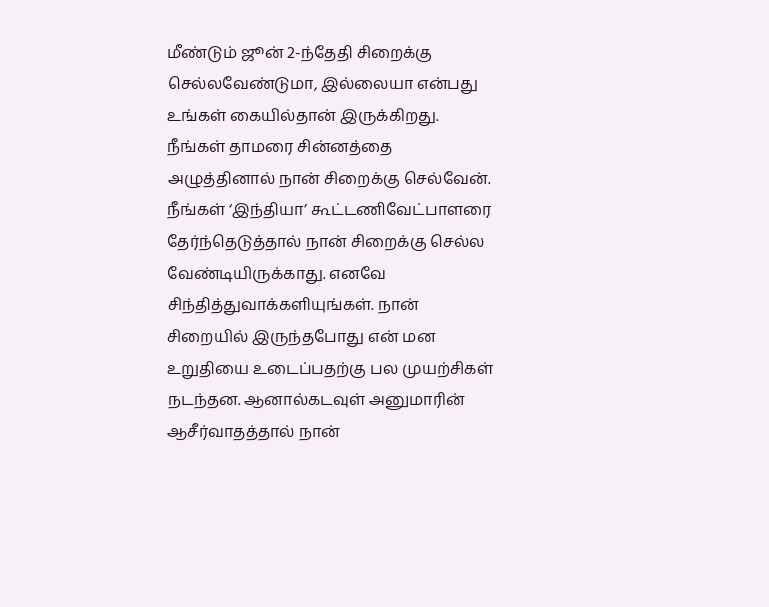மீண்டும் ஜூன் 2-ந்தேதி சிறைக்கு செல்லவேண்டுமா, இல்லையா என்பது உங்கள் கையில்தான் இருக்கிறது. நீங்கள் தாமரை சின்னத்தை அழுத்தினால் நான் சிறைக்கு செல்வேன். நீங்கள் ‘இந்தியா’ கூட்டணிவேட்பாளரை தேர்ந்தெடுத்தால் நான் சிறைக்கு செல்ல வேண்டியிருக்காது. எனவே சிந்தித்துவாக்களியுங்கள். நான் சிறையில் இருந்தபோது என் மன உறுதியை உடைப்பதற்கு பல முயற்சிகள் நடந்தன. ஆனால்கடவுள் அனுமாரின் ஆசீர்வாதத்தால் நான்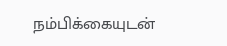நம்பிக்கையுடன்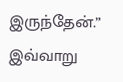இருந்தேன்.” இவ்வாறு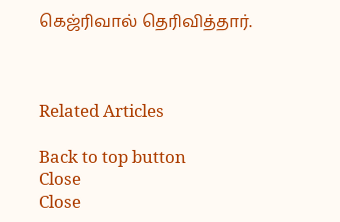கெஜ்ரிவால் தெரிவித்தார்.



Related Articles

Back to top button
Close
Close